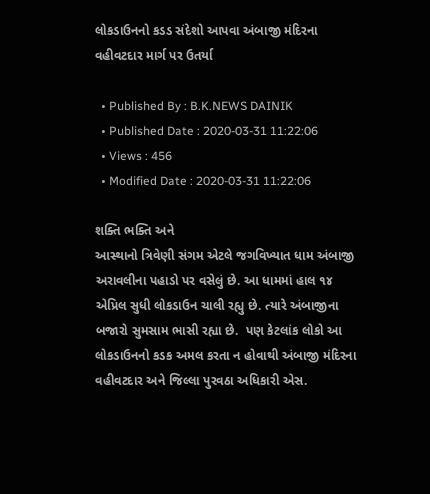લોકડાઉનનો કડડ સંદેશો આપવા અંબાજી મંદિરના વહીવટદાર માર્ગ પર ઉતર્યા

  • Published By : B.K.NEWS DAINIK
  • Published Date : 2020-03-31 11:22:06
  • Views : 456
  • Modified Date : 2020-03-31 11:22:06

શક્તિ ભક્તિ અને
આસ્થાનો ત્રિવેણી સંગમ એટલે જગવિખ્યાત ધામ અંબાજી અરાવલીના પહાડો પર વસેલું છે. આ ધામમાં હાલ ૧૪ એપ્રિલ સુધી લોકડાઉન ચાલી રહ્યુ છે. ત્યારે અંબાજીના બજારો સુમસામ ભાસી રહ્યા છે.  પણ કેટલાંક લોકો આ લોકડાઉનનો કડક અમલ કરતા ન હોવાથી અંબાજી મંદિરના વહીવટદાર અને જિલ્લા પુરવઠા અધિકારી એસ.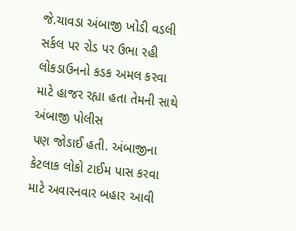જે.ચાવડા અંબાજી ખોડી વડલી સર્કલ પર રોડ પર ઉભા રહી  લોકડાઉનનો કડક અમલ કરવા માટે હાજર રહ્યા હતા તેમની સાથે અંબાજી પોલીસ
પણ જોડાઈ હતી. અંબાજીના કેટલાક લોકો ટાઈમ પાસ કરવા માટે અવારનવાર બહાર આવી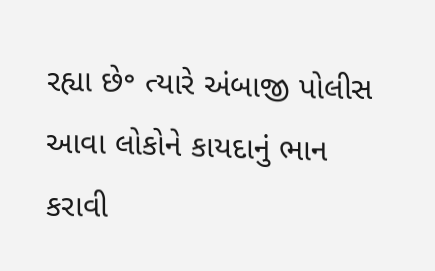રહ્યા છે॰ ત્યારે અંબાજી પોલીસ આવા લોકોને કાયદાનું ભાન કરાવી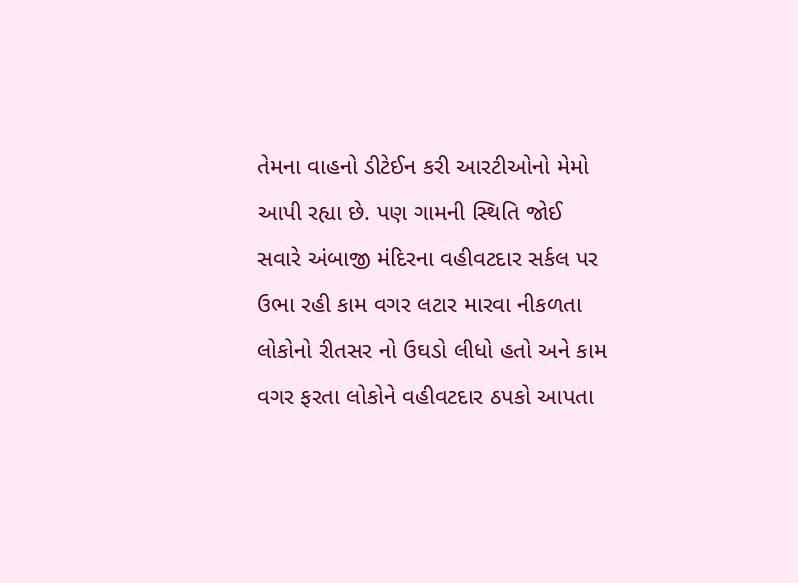તેમના વાહનો ડીટેઈન કરી આરટીઓનો મેમો આપી રહ્યા છે. પણ ગામની સ્થિતિ જોઈ સવારે અંબાજી મંદિરના વહીવટદાર સર્કલ પર ઉભા રહી કામ વગર લટાર મારવા નીકળતા લોકોનો રીતસર નો ઉઘડો લીધો હતો અને કામ વગર ફરતા લોકોને વહીવટદાર ઠપકો આપતા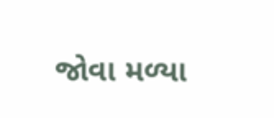જોવા મળ્યા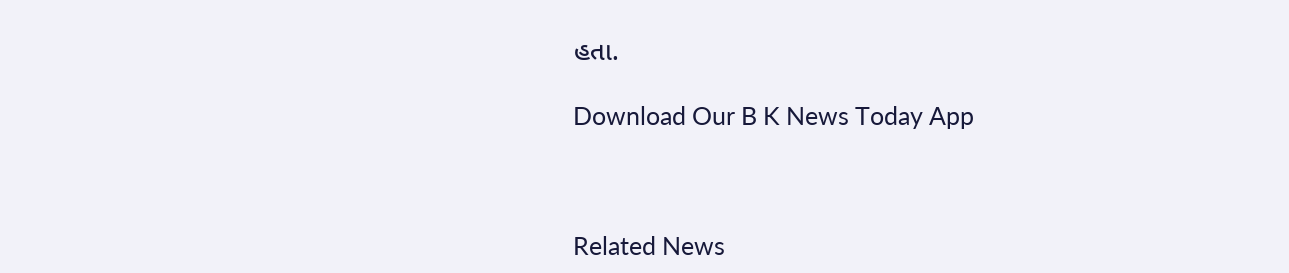હતા.

Download Our B K News Today App



Related News